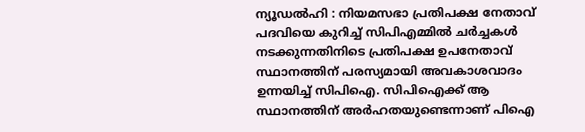ന്യൂഡൽഹി : നിയമസഭാ പ്രതിപക്ഷ നേതാവ് പദവിയെ കുറിച്ച് സിപിഎമ്മിൽ ചർച്ചകൾ നടക്കുന്നതിനിടെ പ്രതിപക്ഷ ഉപനേതാവ് സ്ഥാനത്തിന് പരസ്യമായി അവകാശവാദം ഉന്നയിച്ച് സിപിഐ. സിപിഐക്ക് ആ സ്ഥാനത്തിന് അർഹതയുണ്ടെന്നാണ് പിഐ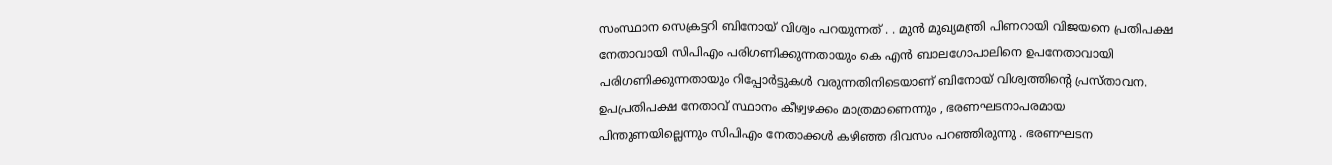സംസ്ഥാന സെക്രട്ടറി ബിനോയ് വിശ്വം പറയുന്നത് . . മുൻ മുഖ്യമന്ത്രി പിണറായി വിജയനെ പ്രതിപക്ഷ നേതാവായി സിപിഎം പരിഗണിക്കുന്നതായും കെ എൻ ബാലഗോപാലിനെ ഉപനേതാവായി പരിഗണിക്കുന്നതായും റിപ്പോർട്ടുകൾ വരുന്നതിനിടെയാണ് ബിനോയ് വിശ്വത്തിന്റെ പ്രസ്താവന.
ഉപപ്രതിപക്ഷ നേതാവ് സ്ഥാനം കീഴ്വഴക്കം മാത്രമാണെന്നും , ഭരണഘടനാപരമായ പിന്തുണയില്ലെന്നും സിപിഎം നേതാക്കൾ കഴിഞ്ഞ ദിവസം പറഞ്ഞിരുന്നു . ഭരണഘടന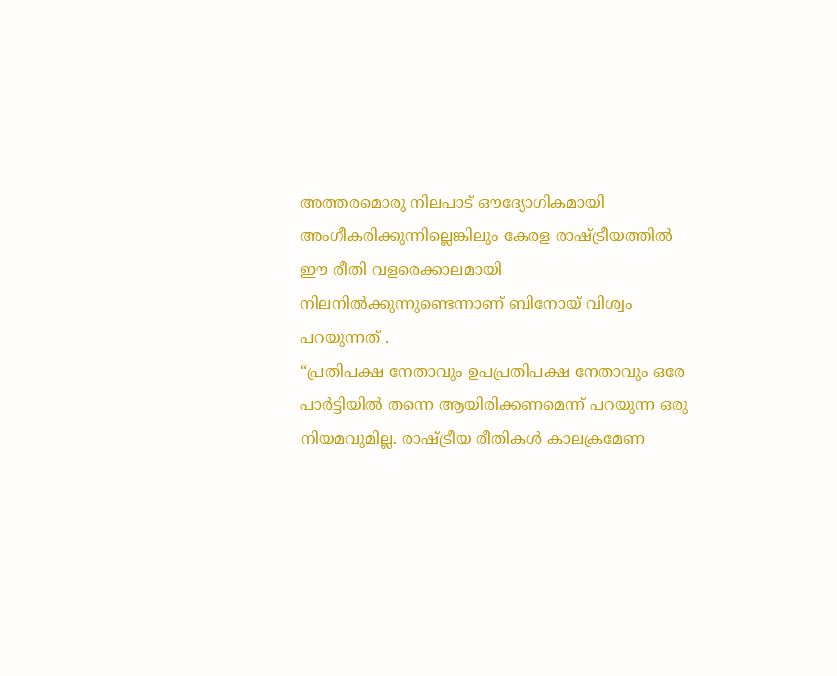അത്തരമൊരു നിലപാട് ഔദ്യോഗികമായി അംഗീകരിക്കുന്നില്ലെങ്കിലും കേരള രാഷ്ട്രീയത്തിൽ ഈ രീതി വളരെക്കാലമായി നിലനിൽക്കുന്നുണ്ടെന്നാണ് ബിനോയ് വിശ്വം പറയുന്നത് .
“പ്രതിപക്ഷ നേതാവും ഉപപ്രതിപക്ഷ നേതാവും ഒരേ പാർട്ടിയിൽ തന്നെ ആയിരിക്കണമെന്ന് പറയുന്ന ഒരു നിയമവുമില്ല. രാഷ്ട്രീയ രീതികൾ കാലക്രമേണ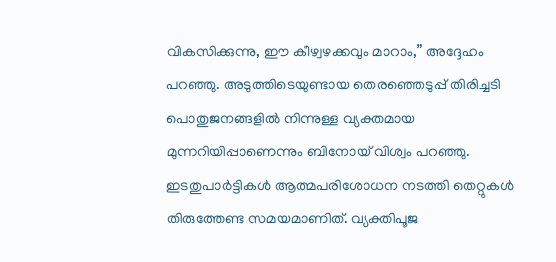വികസിക്കുന്നു, ഈ കീഴ്വഴക്കവും മാറാം,” അദ്ദേഹം പറഞ്ഞു. അടുത്തിടെയുണ്ടായ തെരഞ്ഞെടുപ്പ് തിരിച്ചടി പൊതുജനങ്ങളിൽ നിന്നുള്ള വ്യക്തമായ മുന്നറിയിപ്പാണെന്നും ബിനോയ് വിശ്വം പറഞ്ഞു. ഇടതുപാർട്ടികൾ ആത്മപരിശോധന നടത്തി തെറ്റുകൾ തിരുത്തേണ്ട സമയമാണിത്. വ്യക്തിപൂജ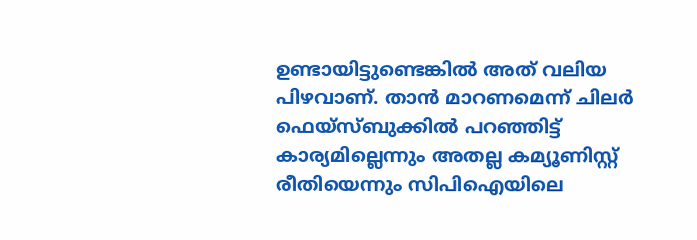ഉണ്ടായിട്ടുണ്ടെങ്കിൽ അത് വലിയ പിഴവാണ്. താൻ മാറണമെന്ന് ചിലർ ഫെയ്സ്ബുക്കിൽ പറഞ്ഞിട്ട് കാര്യമില്ലെന്നും അതല്ല കമ്യൂണിസ്റ്റ് രീതിയെന്നും സിപിഐയിലെ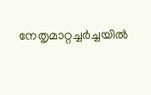നേതൃമാറ്റച്ചർച്ചയിൽ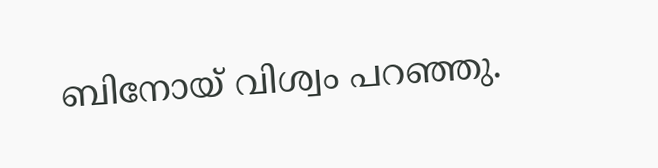ബിനോയ് വിശ്വം പറഞ്ഞു.